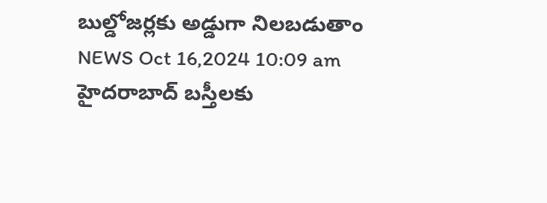బుల్డోజర్లకు అడ్డుగా నిలబడుతాం
NEWS Oct 16,2024 10:09 am
హైదరాబాద్ బస్తీలకు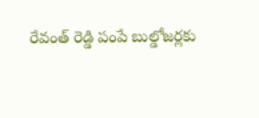రేవంత్ రెడ్డి పంపే బుల్డోజర్లకు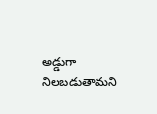అడ్డుగా నిలబడుతామని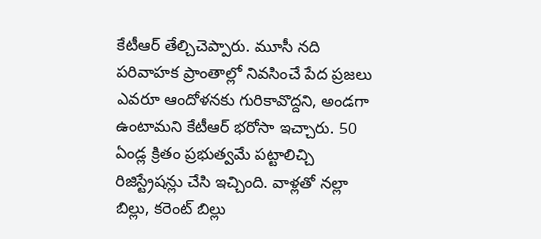కేటీఆర్ తేల్చిచెప్పారు. మూసీ నది పరివాహక ప్రాంతాల్లో నివసించే పేద ప్రజలు ఎవరూ ఆందోళనకు గురికావొద్దని, అండగా ఉంటామని కేటీఆర్ భరోసా ఇచ్చారు. 50 ఏండ్ల క్రితం ప్రభుత్వమే పట్టాలిచ్చి రిజిస్ట్రేషన్లు చేసి ఇచ్చింది. వాళ్లతో నల్లా బిల్లు, కరెంట్ బిల్లు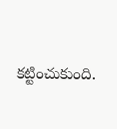కట్టించుకుంది.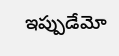ఇప్పుడేమో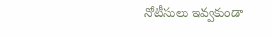నోటీసులు ఇవ్వకుండా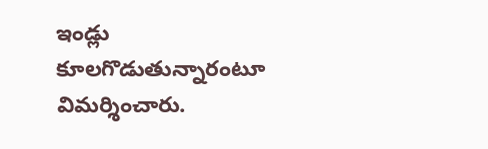ఇండ్లు కూలగొడుతున్నారంటూ విమర్శించారు.